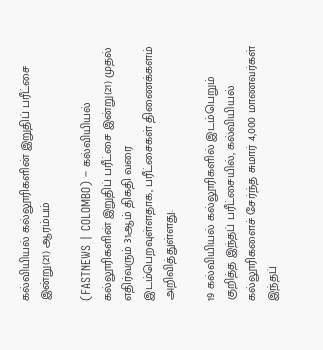கல்வியியல் கல்லூரிகளின் இறுதிப் பரீட்சை இன்று(21) ஆரம்பம்

(FASTNEWS | COLOMBO) – கல்வியியல் கல்லூரிகளின் இறுதிப் பரீட்சை இன்று(21) முதல் எதிர்வரும் 31ஆம் திகதி வரை இடம்பெறவுள்ளதாக, பரீட்சைகள் திணைக்களம் அறிவித்துள்ளது.

19 கல்வியியல் கல்லூரிகளில் இடம்பெறும் குறித்த இந்தப் பரீட்சையில், கல்வியியல் கல்லூரிகளைச் சேர்ந்த சுமார் 4,000 மாணவர்கள் இந்தப்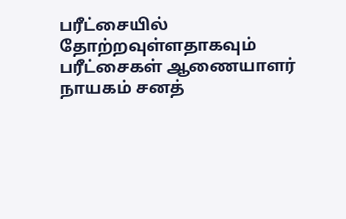பரீட்சையில் தோற்றவுள்ளதாகவும் பரீட்சைகள் ஆணையாளர் நாயகம் சனத்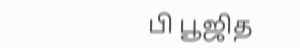பி பூஜித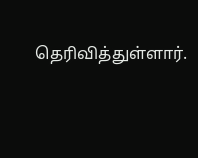தெரிவித்துள்ளார்.